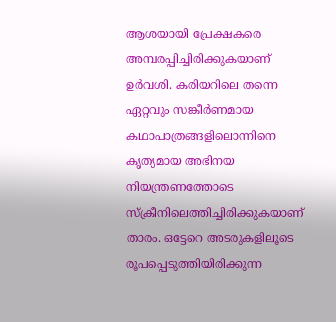ആശയായി പ്രേക്ഷകരെ അമ്പരപ്പിച്ചിരിക്കുകയാണ് ഉർവശി. കരിയറിലെ തന്നെ ഏറ്റവും സങ്കീർണമായ കഥാപാത്രങ്ങളിലൊന്നിനെ കൃത്യമായ അഭിനയ നിയന്ത്രണത്തോടെ സ്ക്രീനിലെത്തിച്ചിരിക്കുകയാണ് താരം. ഒട്ടേറെ അടരുകളിലൂടെ രൂപപ്പെടുത്തിയിരിക്കുന്ന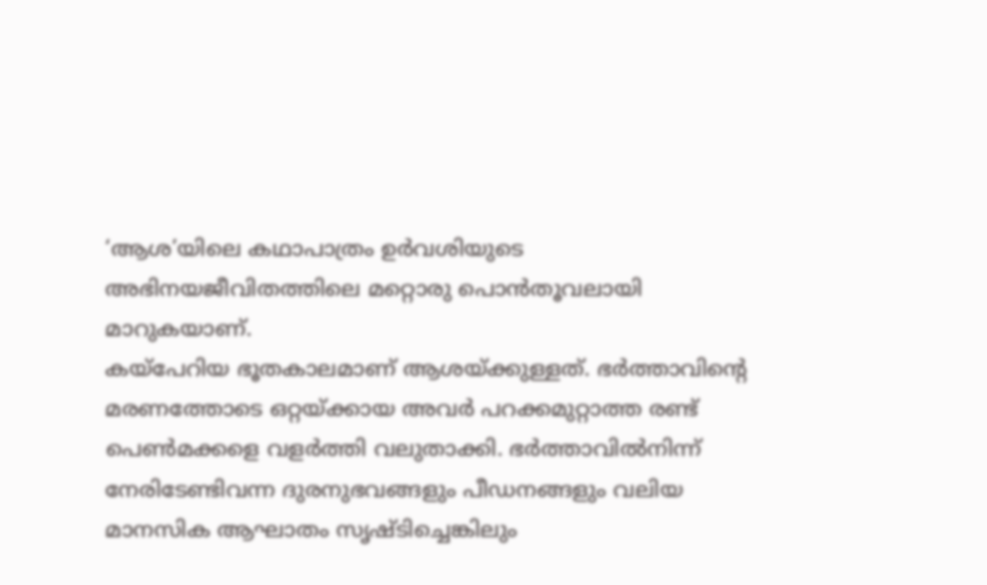‘ആശ’യിലെ കഥാപാത്രം ഉർവശിയുടെ അഭിനയജീവിതത്തിലെ മറ്റൊരു പൊൻതൂവലായി മാറുകയാണ്.
കയ്പേറിയ ഭൂതകാലമാണ് ആശയ്ക്കുള്ളത്. ഭർത്താവിന്റെ മരണത്തോടെ ഒറ്റയ്ക്കായ അവർ പറക്കമുറ്റാത്ത രണ്ട് പെൺമക്കളെ വളർത്തി വലുതാക്കി. ഭർത്താവിൽനിന്ന് നേരിടേണ്ടിവന്ന ദുരനുഭവങ്ങളും പീഡനങ്ങളും വലിയ മാനസിക ആഘാതം സൃഷ്ടിച്ചെങ്കിലും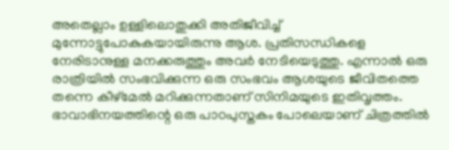അതെല്ലാം ഉള്ളിലൊതുക്കി അതിജീവിച്ച് മുന്നോട്ടുപോകുകയായിരുന്നു ആശ. പ്രതിസന്ധികളെ നേരിടാനുള്ള മനക്കരുത്തും അവർ നേടിയെടുത്തു. എന്നാൽ ഒരു രാത്രിയിൽ സംഭവിക്കുന്ന ഒരു സംഭവം ആശയുടെ ജീവിതത്തെ തന്നെ കീഴ്മേൽ മറിക്കുന്നതാണ് സിനിമയുടെ ഇതിവൃത്തം.
ഭാവാഭിനയത്തിന്റെ ഒരു പാഠപുസ്തകം പോലെയാണ് ചിത്രത്തിൽ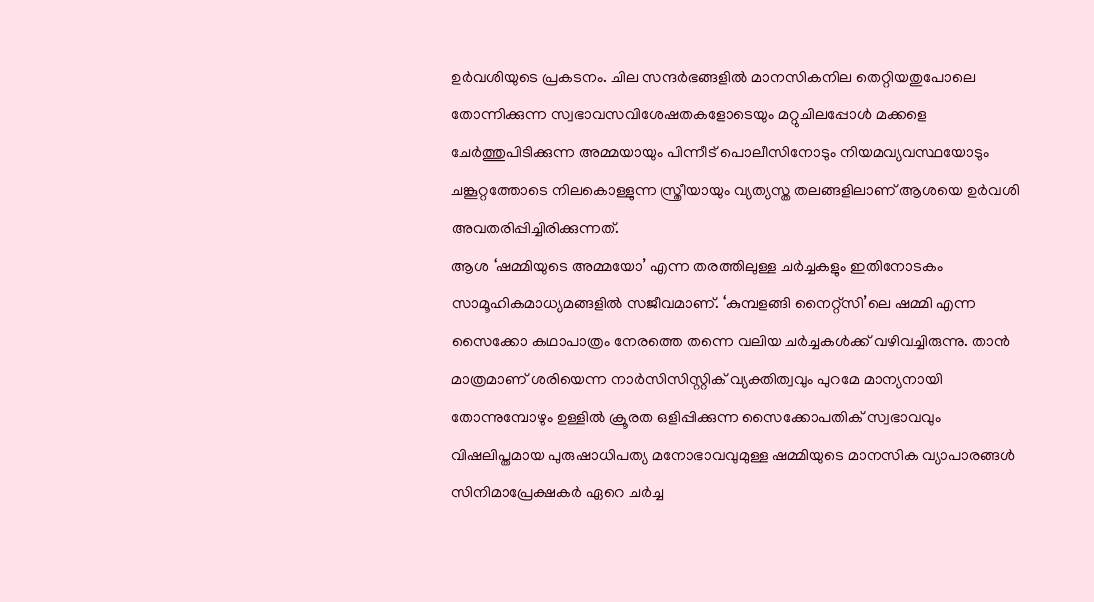ഉർവശിയുടെ പ്രകടനം. ചില സന്ദർഭങ്ങളിൽ മാനസികനില തെറ്റിയതുപോലെ തോന്നിക്കുന്ന സ്വഭാവസവിശേഷതകളോടെയും മറ്റുചിലപ്പോൾ മക്കളെ ചേർത്തുപിടിക്കുന്ന അമ്മയായും പിന്നീട് പൊലീസിനോടും നിയമവ്യവസ്ഥയോടും ചങ്കൂറ്റത്തോടെ നിലകൊള്ളുന്ന സ്ത്രീയായും വ്യത്യസ്ത തലങ്ങളിലാണ് ആശയെ ഉർവശി അവതരിപ്പിച്ചിരിക്കുന്നത്.
ആശ ‘ഷമ്മിയുടെ അമ്മയോ’ എന്ന തരത്തിലുള്ള ചർച്ചകളും ഇതിനോടകം സാമൂഹികമാധ്യമങ്ങളിൽ സജീവമാണ്. ‘കുമ്പളങ്ങി നൈറ്റ്സി’ലെ ഷമ്മി എന്ന സൈക്കോ കഥാപാത്രം നേരത്തെ തന്നെ വലിയ ചർച്ചകൾക്ക് വഴിവച്ചിരുന്നു. താൻ മാത്രമാണ് ശരിയെന്ന നാർസിസിസ്റ്റിക് വ്യക്തിത്വവും പുറമേ മാന്യനായി തോന്നുമ്പോഴും ഉള്ളിൽ ക്രൂരത ഒളിപ്പിക്കുന്ന സൈക്കോപതിക് സ്വഭാവവും വിഷലിപ്തമായ പുരുഷാധിപത്യ മനോഭാവവുമുള്ള ഷമ്മിയുടെ മാനസിക വ്യാപാരങ്ങൾ സിനിമാപ്രേക്ഷകർ ഏറെ ചർച്ച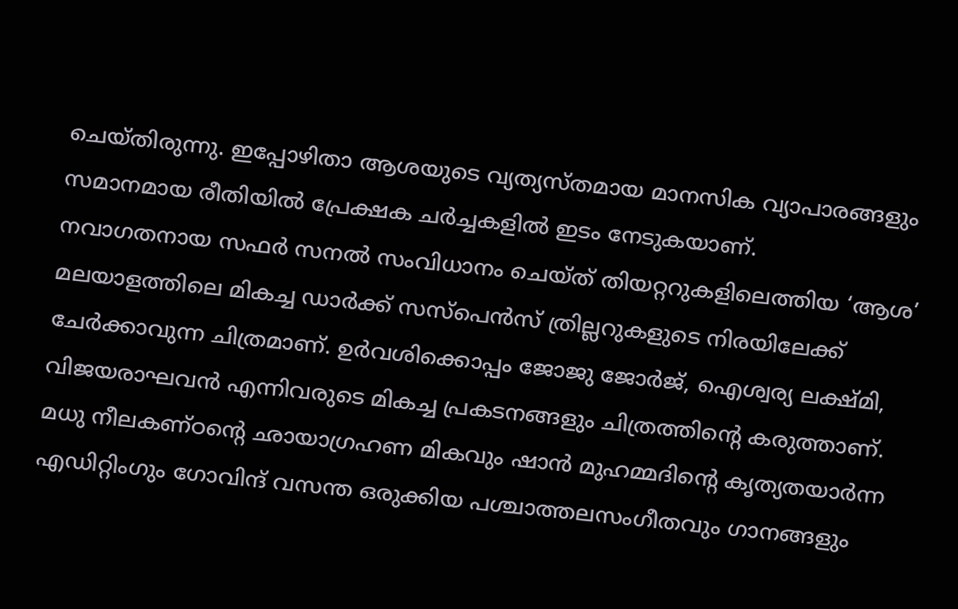ചെയ്തിരുന്നു. ഇപ്പോഴിതാ ആശയുടെ വ്യത്യസ്തമായ മാനസിക വ്യാപാരങ്ങളും സമാനമായ രീതിയിൽ പ്രേക്ഷക ചർച്ചകളിൽ ഇടം നേടുകയാണ്.
നവാഗതനായ സഫർ സനൽ സംവിധാനം ചെയ്ത് തിയറ്ററുകളിലെത്തിയ ‘ആശ’ മലയാളത്തിലെ മികച്ച ഡാർക്ക് സസ്പെൻസ് ത്രില്ലറുകളുടെ നിരയിലേക്ക് ചേർക്കാവുന്ന ചിത്രമാണ്. ഉർവശിക്കൊപ്പം ജോജു ജോർജ്, ഐശ്വര്യ ലക്ഷ്മി, വിജയരാഘവൻ എന്നിവരുടെ മികച്ച പ്രകടനങ്ങളും ചിത്രത്തിന്റെ കരുത്താണ്.
മധു നീലകണ്ഠന്റെ ഛായാഗ്രഹണ മികവും ഷാൻ മുഹമ്മദിന്റെ കൃത്യതയാർന്ന എഡിറ്റിംഗും ഗോവിന്ദ് വസന്ത ഒരുക്കിയ പശ്ചാത്തലസംഗീതവും ഗാനങ്ങളും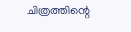ചിത്രത്തിന്റെ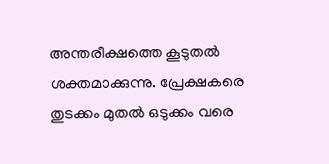അന്തരീക്ഷത്തെ കൂടുതൽ ശക്തമാക്കുന്നു. പ്രേക്ഷകരെ തുടക്കം മുതൽ ഒടുക്കം വരെ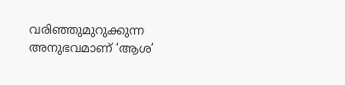വരിഞ്ഞുമുറുക്കുന്ന അനുഭവമാണ് ‘ആശ’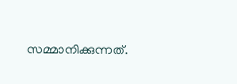സമ്മാനിക്കുന്നത്.